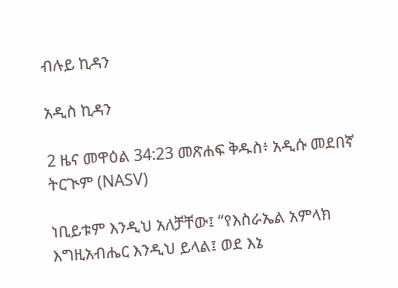ብሉይ ኪዳን

አዲስ ኪዳን

2 ዜና መዋዕል 34:23 መጽሐፍ ቅዱስ፥ አዲሱ መደበኛ ትርጒም (NASV)

ነቢይቱም እንዲህ አለቻቸው፤ “የእስራኤል አምላክ እግዚአብሔር እንዲህ ይላል፤ ወደ እኔ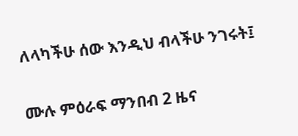ለላካችሁ ሰው እንዲህ ብላችሁ ንገሩት፤

ሙሉ ምዕራፍ ማንበብ 2 ዜና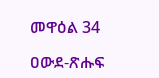መዋዕል 34

ዐውደ-ጽሑፍ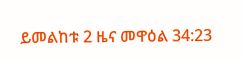ይመልከቱ 2 ዜና መዋዕል 34:23